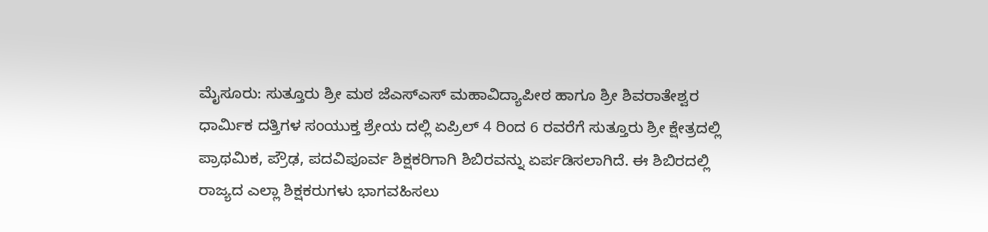ಮೈಸೂರು: ಸುತ್ತೂರು ಶ್ರೀ ಮಠ ಜೆಎಸ್ಎಸ್ ಮಹಾವಿದ್ಯಾಪೀಠ ಹಾಗೂ ಶ್ರೀ ಶಿವರಾತೇಶ್ವರ ಧಾರ್ಮಿಕ ದತ್ತಿಗಳ ಸಂಯುಕ್ತ ಶ್ರೇಯ ದಲ್ಲಿ ಏಪ್ರಿಲ್ 4 ರಿಂದ 6 ರವರೆಗೆ ಸುತ್ತೂರು ಶ್ರೀ ಕ್ಷೇತ್ರದಲ್ಲಿ ಪ್ರಾಥಮಿಕ, ಪ್ರೌಢ, ಪದವಿಪೂರ್ವ ಶಿಕ್ಷಕರಿಗಾಗಿ ಶಿಬಿರವನ್ನು ಏರ್ಪಡಿಸಲಾಗಿದೆ. ಈ ಶಿಬಿರದಲ್ಲಿ ರಾಜ್ಯದ ಎಲ್ಲಾ ಶಿಕ್ಷಕರುಗಳು ಭಾಗವಹಿಸಲು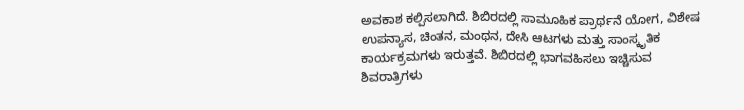ಅವಕಾಶ ಕಲ್ಪಿಸಲಾಗಿದೆ. ಶಿಬಿರದಲ್ಲಿ ಸಾಮೂಹಿಕ ಪ್ರಾರ್ಥನೆ ಯೋಗ, ವಿಶೇಷ ಉಪನ್ಯಾಸ, ಚಿಂತನ, ಮಂಥನ, ದೇಸಿ ಆಟಗಳು ಮತ್ತು ಸಾಂಸ್ಕೃತಿಕ ಕಾರ್ಯಕ್ರಮಗಳು ಇರುತ್ತವೆ. ಶಿಬಿರದಲ್ಲಿ ಭಾಗವಹಿಸಲು ಇಚ್ಚಿಸುವ ಶಿವರಾತ್ರಿಗಳು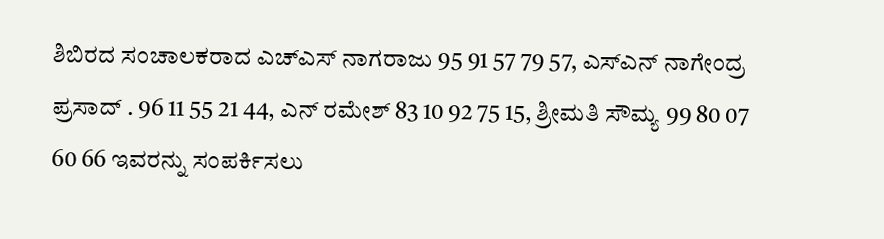ಶಿಬಿರದ ಸಂಚಾಲಕರಾದ ಎಚ್ಎಸ್ ನಾಗರಾಜು 95 91 57 79 57, ಎಸ್ಎನ್ ನಾಗೇಂದ್ರ ಪ್ರಸಾದ್ . 96 11 55 21 44, ಎನ್ ರಮೇಶ್ 83 10 92 75 15, ಶ್ರೀಮತಿ ಸೌಮ್ಯ 99 80 07 60 66 ಇವರನ್ನು ಸಂಪರ್ಕಿಸಲು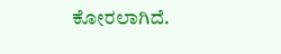ಕೋರಲಾಗಿದೆ.